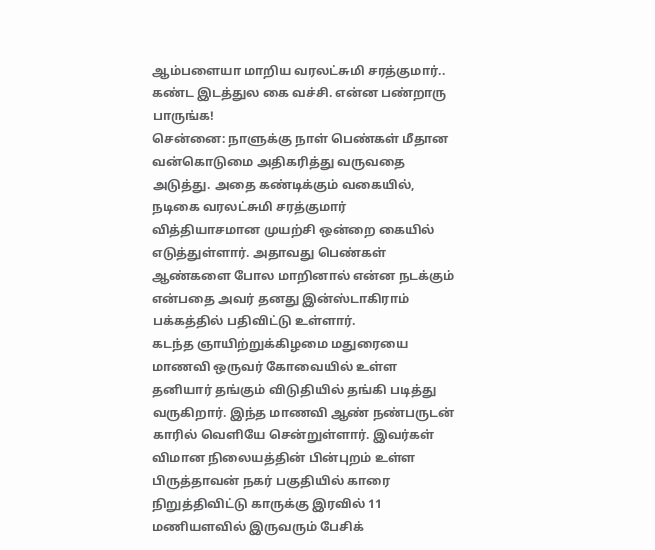ஆம்பளையா மாறிய வரலட்சுமி சரத்குமார்.. கண்ட இடத்துல கை வச்சி. என்ன பண்றாரு பாருங்க!
சென்னை: நாளுக்கு நாள் பெண்கள் மீதான வன்கொடுமை அதிகரித்து வருவதை அடுத்து. அதை கண்டிக்கும் வகையில், நடிகை வரலட்சுமி சரத்குமார் வித்தியாசமான முயற்சி ஒன்றை கையில் எடுத்துள்ளார். அதாவது பெண்கள் ஆண்களை போல மாறினால் என்ன நடக்கும் என்பதை அவர் தனது இன்ஸ்டாகிராம் பக்கத்தில் பதிவிட்டு உள்ளார்.
கடந்த ஞாயிற்றுக்கிழமை மதுரையை மாணவி ஒருவர் கோவையில் உள்ள தனியார் தங்கும் விடுதியில் தங்கி படித்து வருகிறார். இந்த மாணவி ஆண் நண்பருடன் காரில் வெளியே சென்றுள்ளார். இவர்கள் விமான நிலையத்தின் பின்புறம் உள்ள பிருத்தாவன் நகர் பகுதியில் காரை நிறுத்திவிட்டு காருக்கு இரவில் 11 மணியளவில் இருவரும் பேசிக்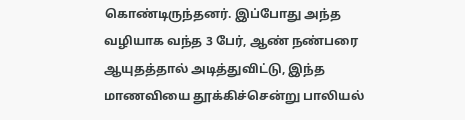கொண்டிருந்தனர். இப்போது அந்த வழியாக வந்த 3 பேர், ஆண் நண்பரை ஆயுதத்தால் அடித்துவிட்டு, இந்த மாணவியை தூக்கிச்சென்று பாலியல்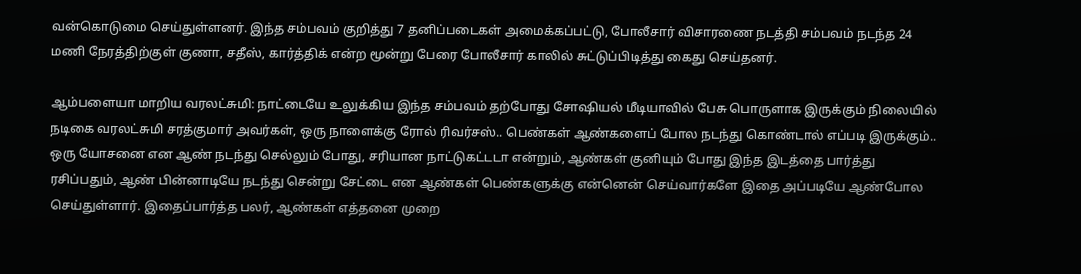வன்கொடுமை செய்துள்ளனர். இந்த சம்பவம் குறித்து 7 தனிப்படைகள் அமைக்கப்பட்டு, போலீசார் விசாரணை நடத்தி சம்பவம் நடந்த 24 மணி நேரத்திற்குள் குணா, சதீஸ், கார்த்திக் என்ற மூன்று பேரை போலீசார் காலில் சுட்டுப்பிடித்து கைது செய்தனர்.

ஆம்பளையா மாறிய வரலட்சுமி: நாட்டையே உலுக்கிய இந்த சம்பவம் தற்போது சோஷியல் மீடியாவில் பேசு பொருளாக இருக்கும் நிலையில் நடிகை வரலட்சுமி சரத்குமார் அவர்கள், ஒரு நாளைக்கு ரோல் ரிவர்சஸ்.. பெண்கள் ஆண்களைப் போல நடந்து கொண்டால் எப்படி இருக்கும்.. ஒரு யோசனை என ஆண் நடந்து செல்லும் போது, சரியான நாட்டுகட்டடா என்றும், ஆண்கள் குனியும் போது இந்த இடத்தை பார்த்து ரசிப்பதும், ஆண் பின்னாடியே நடந்து சென்று சேட்டை என ஆண்கள் பெண்களுக்கு என்னென் செய்வார்களே இதை அப்படியே ஆண்போல செய்துள்ளார். இதைப்பார்த்த பலர், ஆண்கள் எத்தனை முறை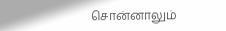சொன்னாலும்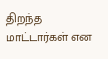திறந்த மாட்டார்கள் என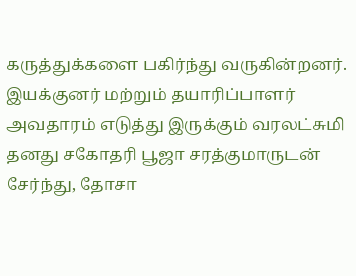கருத்துக்களை பகிர்ந்து வருகின்றனர்.
இயக்குனர் மற்றும் தயாரிப்பாளர் அவதாரம் எடுத்து இருக்கும் வரலட்சுமி தனது சகோதரி பூஜா சரத்குமாருடன் சேர்ந்து, தோசா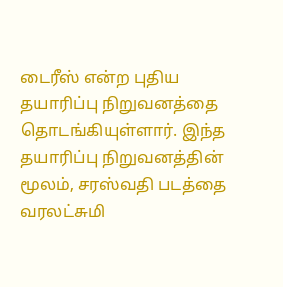டைரீஸ் என்ற புதிய தயாரிப்பு நிறுவனத்தை தொடங்கியுள்ளார். இந்த தயாரிப்பு நிறுவனத்தின் மூலம், சரஸ்வதி படத்தை வரலட்சுமி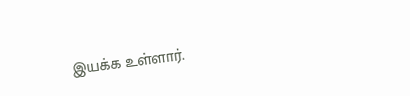இயக்க உள்ளார்.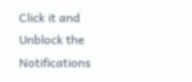Click it and Unblock the Notifications